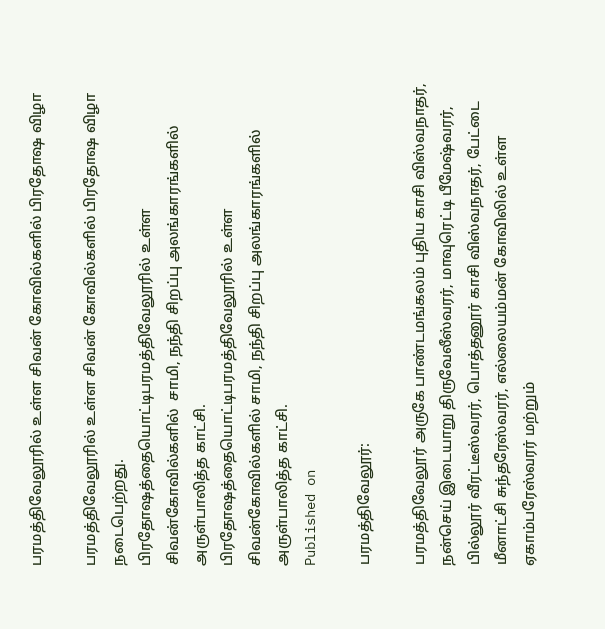பரமத்திவேலூரில் உள்ள சிவன் கோவில்களில் பிரதோஷ விழா

பரமத்திவேலூரில் உள்ள சிவன் கோவில்களில் பிரதோஷ விழா நடைபெற்றது.
பிரதோஷத்தையொட்டிபரமத்திவேலூரில் உள்ள சிவன்கோவில்களில்  சாமி, நந்தி சிறப்பு அலங்காரங்களில் அருள்பாலித்த காட்சி.
பிரதோஷத்தையொட்டிபரமத்திவேலூரில் உள்ள சிவன்கோவில்களில் சாமி, நந்தி சிறப்பு அலங்காரங்களில் அருள்பாலித்த காட்சி.
Published on

பரமத்திவேலூர்:

பரமத்திவேலூர் அருகே பாண்டமங்கலம் புதிய காசி விஸ்வநாதர், நன்செய் இடையாறு திருவேலீஸ்வரர், மாவுரெட்டி பீமேஷ்வரர், பில்லூர் வீரட்டீஸ்வரர், பொத்தனூர் காசி விஸ்வநாதர், பேட்டை மீனாட்சி சுந்தரேஸ்வரர், எல்லையம்மன் கோவிலில் உள்ள ஏகாம்பரேஸ்வரர் மற்றும்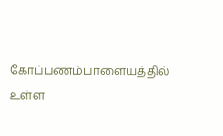கோப்பணம்பாளையத்தில் உள்ள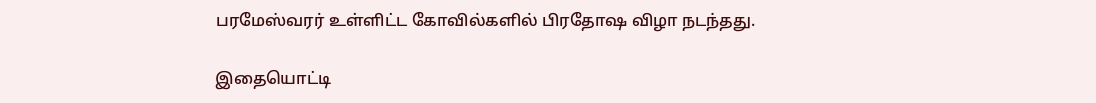பரமேஸ்வரர் உள்ளிட்ட கோவில்களில் பிரதோஷ விழா நடந்தது.

இதையொட்டி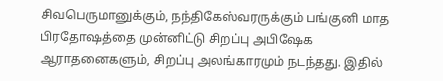சிவபெருமானுக்கும், நந்திகேஸ்வரருக்கும் பங்குனி மாத பிரதோஷத்தை முன்னிட்டு சிறப்பு அபிஷேக ஆராதனைகளும், சிறப்பு அலங்காரமும் நடந்தது. இதில்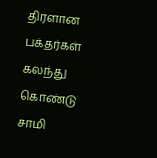திரளான பக்தர்கள் கலந்து கொண்டு சாமி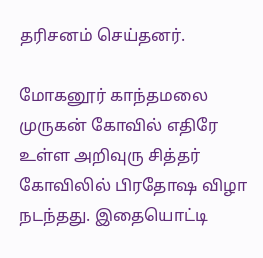தரிசனம் செய்தனர்.

மோகனூர் காந்தமலை முருகன் கோவில் எதிரே உள்ள அறிவுரு சித்தர் கோவிலில் பிரதோஷ விழா நடந்தது. இதையொட்டி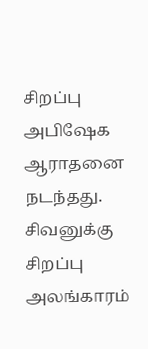சிறப்பு அபிஷேக ஆராதனை நடந்தது. சிவனுக்கு சிறப்பு அலங்காரம்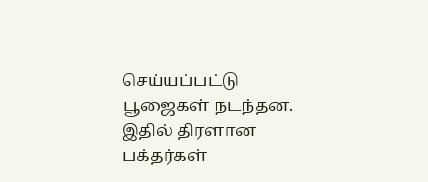செய்யப்பட்டு பூஜைகள் நடந்தன. இதில் திரளான பக்தர்கள்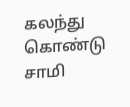கலந்து கொண்டு சாமி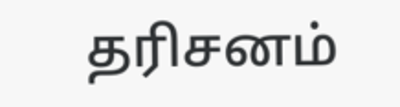தரிசனம்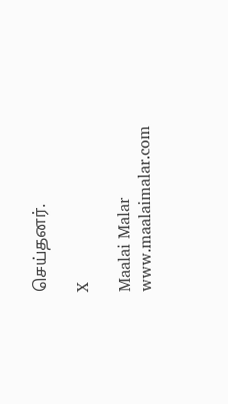செய்தனர்.

X

Maalai Malar
www.maalaimalar.com